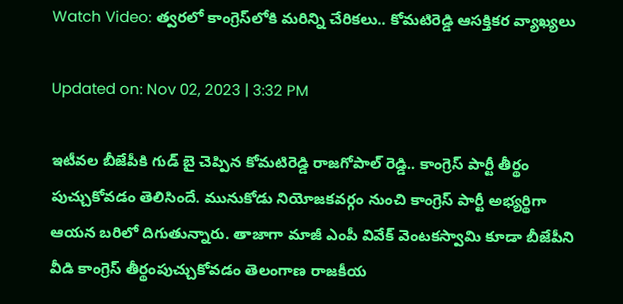Watch Video: త్వరలో కాంగ్రెస్‌‌లోకి మరిన్ని చేరికలు.. కోమటిరెడ్డి ఆసక్తికర వ్యాఖ్యలు

Updated on: Nov 02, 2023 | 3:32 PM

ఇటీవల బీజేపీకి గుడ్ బై చెప్పిన కోమటిరెడ్డి రాజగోపాల్ రెడ్డి.. కాంగ్రెస్ పార్టీ తీర్థం పుచ్చుకోవడం తెలిసిందే. మునుకోడు నియోజకవర్గం నుంచి కాంగ్రెస్ పార్టీ అభ్యర్థిగా ఆయన బరిలో దిగుతున్నారు. తాజాగా మాజీ ఎంపీ వివేక్ వెంటకస్వామి కూడా బీజేపీని వీడి కాంగ్రెస్ తీర్థంపుచ్చుకోవడం తెలంగాణ రాజకీయ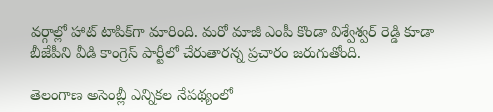వర్గాల్లో హాట్ టాపిక్‌గా మారింది. మరో మాజీ ఎంపీ కొండా విశ్వేశ్వర్ రెడ్డి కూడా బీజేపీని వీడి కాంగ్రెస్ పార్టీలో చేరుతారన్న ప్రచారం జరుగుతోంది.

తెలంగాణ అసెంబ్లీ ఎన్నికల నేపథ్యంలో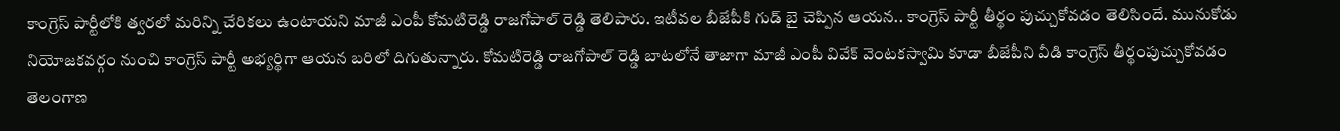కాంగ్రెస్‌ పార్టీలోకి త్వరలో మరిన్ని చేరికలు ఉంటాయని మాజీ ఎంపీ కోమటిరెడ్డి రాజగోపాల్ రెడ్డి తెలిపారు. ఇటీవల బీజేపీకి గుడ్ బై చెప్పిన ఆయన.. కాంగ్రెస్ పార్టీ తీర్థం పుచ్చుకోవడం తెలిసిందే. మునుకోడు నియోజకవర్గం నుంచి కాంగ్రెస్ పార్టీ అభ్యర్థిగా ఆయన బరిలో దిగుతున్నారు. కోమటిరెడ్డి రాజగోపాల్ రెడ్డి బాటలోనే తాజాగా మాజీ ఎంపీ వివేక్ వెంటకస్వామి కూడా బీజేపీని వీడి కాంగ్రెస్ తీర్థంపుచ్చుకోవడం తెలంగాణ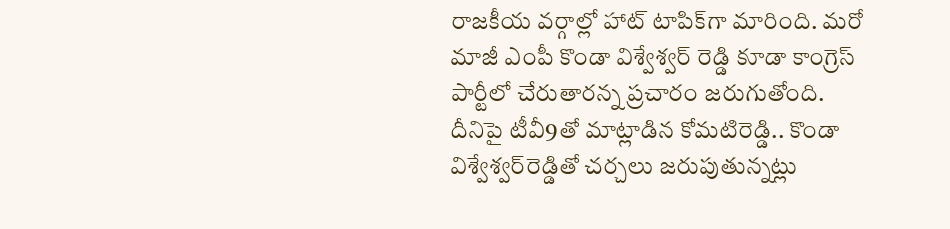రాజకీయ వర్గాల్లో హాట్ టాపిక్‌గా మారింది. మరో మాజీ ఎంపీ కొండా విశ్వేశ్వర్ రెడ్డి కూడా కాంగ్రెస్ పార్టీలో చేరుతారన్న ప్రచారం జరుగుతోంది. దీనిపై టీవీ9తో మాట్లాడిన కోమటిరెడ్డి.. కొండా విశ్వేశ్వర్‌రెడ్డితో చర్చలు జరుపుతున్నట్లు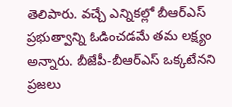తెలిపారు. వచ్చే ఎన్నికల్లో బీఆర్‌ఎస్‌ ప్రభుత్వాన్ని ఓడించడమే తమ లక్ష్యం అన్నారు. బీజేపీ-బీఆర్‌ఎస్‌ ఒక్కటేనని ప్రజలు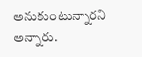అనుకుంటున్నారని అన్నారు.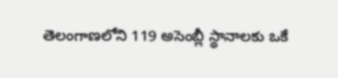తెలంగాణలోని 119 అసెంబ్లీ స్థానాలకు ఒకే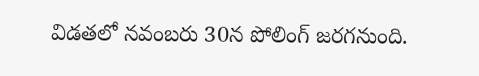విడతలో నవంబరు 30న పోలింగ్ జరగనుంది.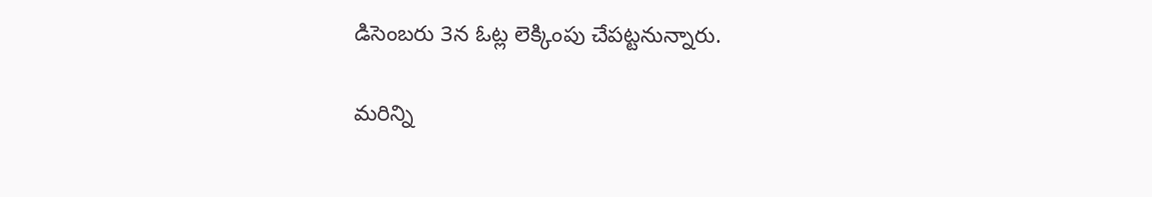డిసెంబరు 3న ఓట్ల లెక్కింపు చేపట్టనున్నారు.

మరిన్ని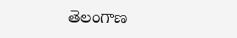తెలంగాణ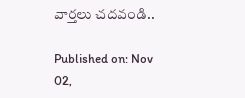వార్తలు చదవండి..

Published on: Nov 02,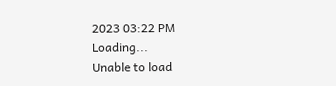2023 03:22 PM
Loading...
Unable to load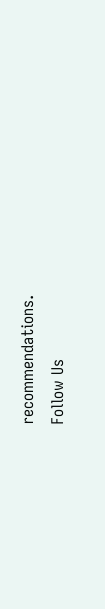recommendations.
Follow Us